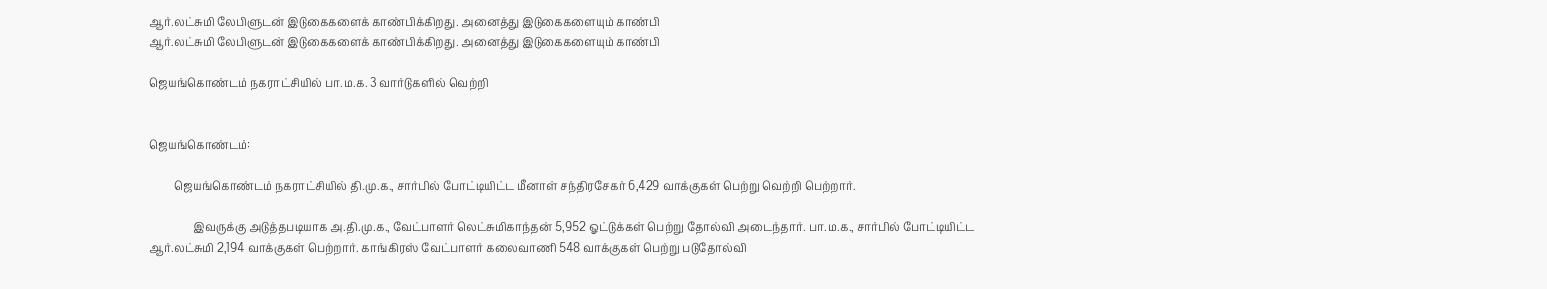ஆர்.லட்சுமி லேபிளுடன் இடுகைகளைக் காண்பிக்கிறது. அனைத்து இடுகைகளையும் காண்பி
ஆர்.லட்சுமி லேபிளுடன் இடுகைகளைக் காண்பிக்கிறது. அனைத்து இடுகைகளையும் காண்பி

ஜெயங்கொண்டம் நகராட்சியில் பா.ம.க. 3 வார்டுகளில் வெற்றி


ஜெயங்கொண்டம்:

         ஜெயங்கொண்டம் நகராட்சியில் தி.மு.க., சார்பில் போட்டியிட்ட மீனாள் சந்திரசேகர் 6,429 வாக்குகள் பெற்று வெற்றி பெற்றார்.

                இவருக்கு அடுத்தபடியாக அ.தி.மு.க., வேட்பாளர் லெட்சுமிகாந்தன் 5,952 ஓட்டுக்கள் பெற்று தோல்வி அடைந்தார். பா.ம.க., சார்பில் போட்டியிட்ட ஆர்.லட்சுமி 2,194 வாக்குகள் பெற்றார். காங்கிரஸ் வேட்பாளர் கலைவாணி 548 வாக்குகள் பெற்று படுதோல்வி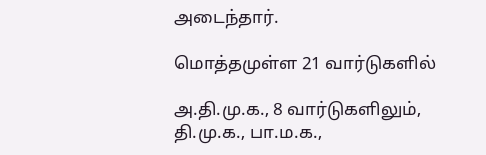அடைந்தார்.

மொத்தமுள்ள 21 வார்டுகளில்

அ.தி.மு.க., 8 வார்டுகளிலும்,
தி.மு.க., பா.ம.க.,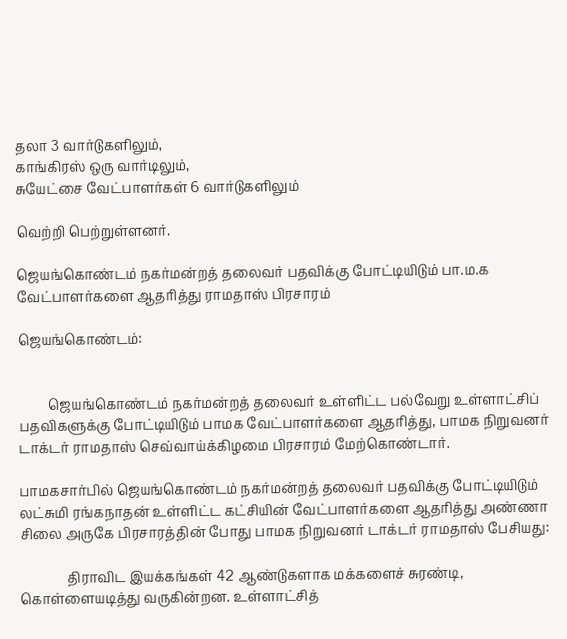தலா 3 வார்டுகளிலும்,
காங்கிரஸ் ஒரு வார்டிலும்,
சுயேட்சை வேட்பாளர்கள் 6 வார்டுகளிலும்

வெற்றி பெற்றுள்ளனர்.

ஜெயங்கொண்டம் நகர்மன்றத் தலைவர் பதவிக்கு போட்டியிடும் பா.ம.க வேட்பாளர்களை ஆதரித்து ராமதாஸ் பிரசாரம்

ஜெயங்கொண்டம்:


         ஜெயங்கொண்டம் நகர்மன்றத் தலைவர் உள்ளிட்ட பல்வேறு உள்ளாட்சிப் பதவிகளுக்கு போட்டியிடும் பாமக வேட்பாளர்களை ஆதரித்து, பாமக நிறுவனர் டாக்டர் ராமதாஸ் செவ்வாய்க்கிழமை பிரசாரம் மேற்கொண்டார்.

பாமகசார்பில் ஜெயங்கொண்டம் நகர்மன்றத் தலைவர் பதவிக்கு போட்டியிடும் லட்சுமி ரங்கநாதன் உள்ளிட்ட கட்சியின் வேட்பாளர்களை ஆதரித்து அண்ணா  சிலை அருகே பிரசாரத்தின் போது பாமக நிறுவனர் டாக்டர் ராமதாஸ் பேசியது:

              திராவிட இயக்கங்கள் 42 ஆண்டுகளாக மக்களைச் சுரண்டி, கொள்ளையடித்து வருகின்றன. உள்ளாட்சித்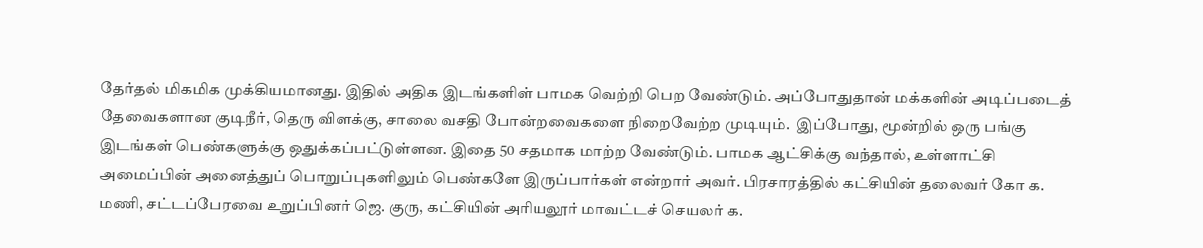தேர்தல் மிகமிக முக்கியமானது. இதில் அதிக இடங்களிள் பாமக வெற்றி பெற வேண்டும். அப்போதுதான் மக்களின் அடிப்படைத் தேவைகளான குடிநீர், தெரு விளக்கு, சாலை வசதி போன்றவைகளை நிறைவேற்ற முடியும்.  இப்போது, மூன்றில் ஒரு பங்கு இடங்கள் பெண்களுக்கு ஒதுக்கப்பட்டுள்ளன. இதை 50 சதமாக மாற்ற வேண்டும். பாமக ஆட்சிக்கு வந்தால், உள்ளாட்சி அமைப்பின் அனைத்துப் பொறுப்புகளிலும் பெண்களே இருப்பார்கள் என்றார் அவர். பிரசாரத்தில் கட்சியின் தலைவர் கோ க. மணி, சட்டப்பேரவை உறுப்பினர் ஜெ. குரு, கட்சியின் அரியலூர் மாவட்டச் செயலர் க.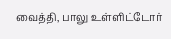வைத்தி, பாலு உள்ளிட்டோர்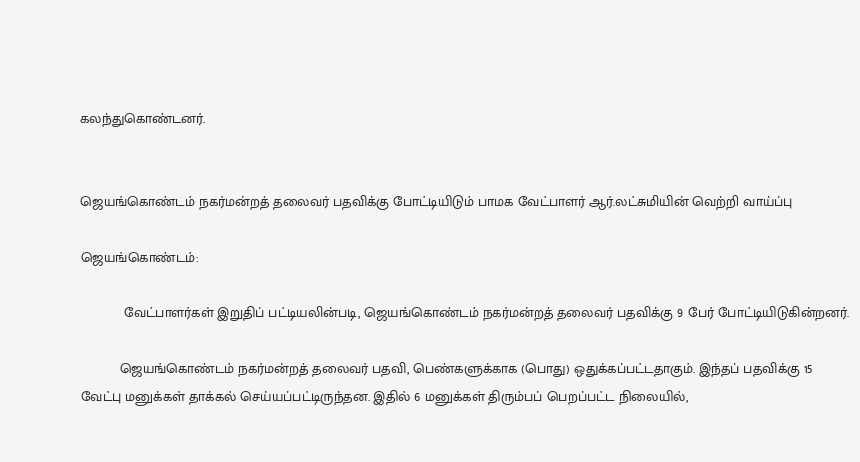கலந்துகொண்டனர்.


ஜெயங்கொண்டம் நகர்மன்றத் தலைவர் பதவிக்கு போட்டியிடும் பாமக வேட்பாளர் ஆர்.லட்சுமியின் வெற்றி வாய்ப்பு

ஜெயங்கொண்டம்:

           வேட்பாளர்கள் இறுதிப் பட்டியலின்படி, ஜெயங்கொண்டம் நகர்மன்றத் தலைவர் பதவிக்கு 9 பேர் போட்டியிடுகின்றனர்.

          ஜெயங்கொண்டம் நகர்மன்றத் தலைவர் பதவி, பெண்களுக்காக (பொது) ஒதுக்கப்பட்டதாகும். இந்தப் பதவிக்கு 15 வேட்பு மனுக்கள் தாக்கல் செய்யப்பட்டிருந்தன. இதில் 6 மனுக்கள் திரும்பப் பெறப்பட்ட நிலையில்,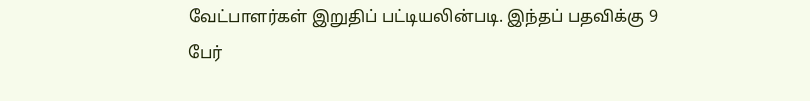வேட்பாளர்கள் இறுதிப் பட்டியலின்படி. இந்தப் பதவிக்கு 9 பேர்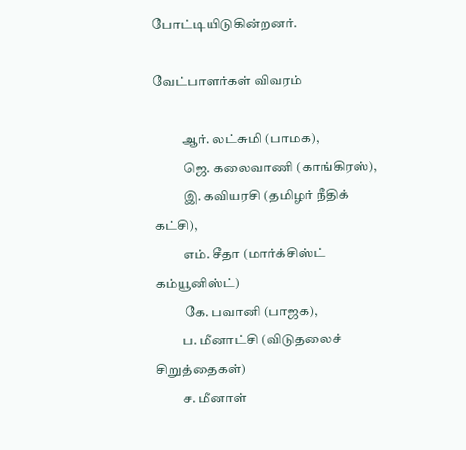போட்டியிடுகின்றனர்.

வேட்பாளர்கள் விவரம்

           ஆர். லட்சுமி (பாமக),
           ஜெ. கலைவாணி (காங்கிரஸ்),
           இ. கவியரசி (தமிழர் நீதிக் கட்சி),
           எம். சீதா (மார்க்சிஸ்ட் கம்யூனிஸ்ட்)
           கே. பவானி (பாஜக),
          ப. மீனாட்சி (விடுதலைச் சிறுத்தைகள்)
          ச. மீனாள்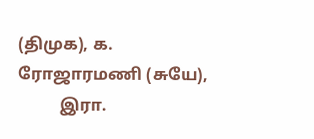(திமுக), க. ரோஜாரமணி (சுயே),
          இரா.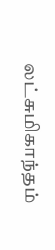லட்சுமிகாந்தம்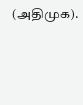(அதிமுக).